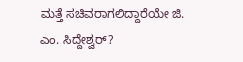ಮತ್ತೆ ಸಚಿವರಾಗಲಿದ್ದಾರೆಯೇ ಜಿ. ಎಂ. ಸಿದ್ದೇಶ್ವರ್?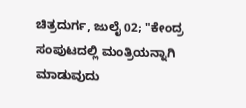ಚಿತ್ರದುರ್ಗ, ಜುಲೈ 02; "ಕೇಂದ್ರ ಸಂಪುಟದಲ್ಲಿ ಮಂತ್ರಿಯನ್ನಾಗಿ ಮಾಡುವುದು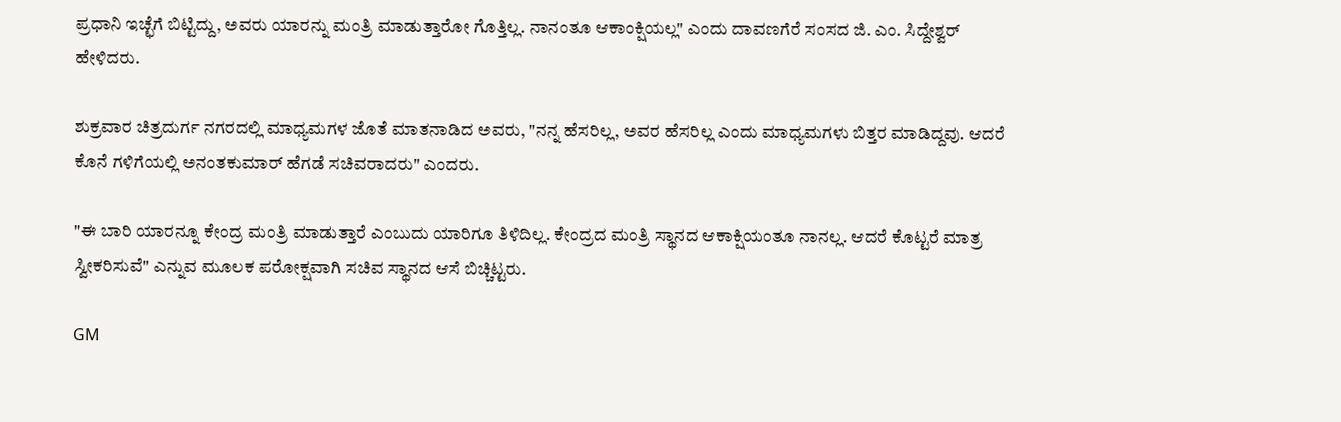ಪ್ರಧಾನಿ‌ ಇಚ್ಛೆಗೆ ಬಿಟ್ಟಿದ್ದು, ಅವರು ಯಾರನ್ನು ಮಂತ್ರಿ ಮಾಡುತ್ತಾರೋ ಗೊತ್ತಿಲ್ಲ. ನಾನಂತೂ ಆಕಾಂಕ್ಷಿಯಲ್ಲ" ಎಂದು ದಾವಣಗೆರೆ ಸಂಸದ ಜಿ. ಎಂ. ಸಿದ್ದೇಶ್ವರ್ ಹೇಳಿದರು.

ಶುಕ್ರವಾರ ಚಿತ್ರದುರ್ಗ ನಗರದಲ್ಲಿ ಮಾಧ್ಯಮಗಳ ಜೊತೆ ಮಾತನಾಡಿದ ಅವರು, "ನನ್ನ ಹೆಸರಿಲ್ಲ, ಅವರ ಹೆಸರಿಲ್ಲ ಎಂದು ಮಾಧ್ಯಮಗಳು ಬಿತ್ತರ ಮಾಡಿದ್ದವು. ಆದರೆ ಕೊನೆ ಗಳಿಗೆಯಲ್ಲಿ ಅನಂತಕುಮಾರ್ ಹೆಗಡೆ ಸಚಿವರಾದರು" ಎಂದರು.

"ಈ ಬಾರಿ ಯಾರನ್ನೂ ಕೇಂದ್ರ ಮಂತ್ರಿ ಮಾಡುತ್ತಾರೆ ಎಂಬುದು ಯಾರಿಗೂ ತಿಳಿದಿಲ್ಲ. ಕೇಂದ್ರದ ಮಂತ್ರಿ ಸ್ಥಾನದ ಆಕಾಕ್ಷಿಯಂತೂ ನಾನಲ್ಲ. ಆದರೆ ಕೊಟ್ಟರೆ ಮಾತ್ರ ಸ್ವೀಕರಿಸುವೆ" ಎನ್ನುವ ಮೂಲಕ ಪರೋಕ್ಷವಾಗಿ ಸಚಿವ ಸ್ಥಾನದ ಆಸೆ ಬಿಚ್ಚಿಟ್ಟರು.

GM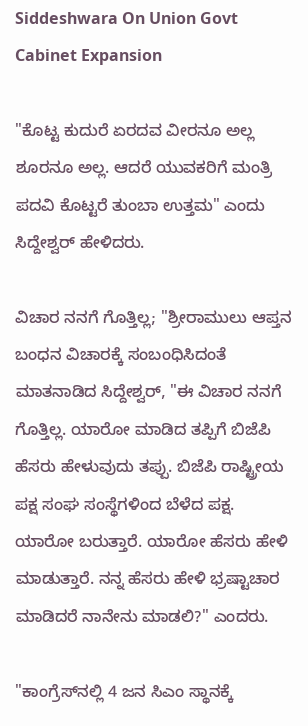Siddeshwara On Union Govt Cabinet Expansion

"ಕೊಟ್ಟ ಕುದುರೆ ಏರದವ ವೀರನೂ ಅಲ್ಲ ಶೂರನೂ ಅಲ್ಲ. ಆದರೆ ಯುವಕರಿಗೆ ಮಂತ್ರಿ ಪದವಿ ಕೊಟ್ಟರೆ ತುಂಬಾ ಉತ್ತಮ" ಎಂದು ಸಿದ್ದೇಶ್ವರ್ ಹೇಳಿದರು.

ವಿಚಾರ ನನಗೆ ಗೊತ್ತಿಲ್ಲ; "ಶ್ರೀರಾಮುಲು ಆಪ್ತನ ಬಂಧನ ವಿಚಾರಕ್ಕೆ ಸಂಬಂಧಿಸಿದಂತೆ ಮಾತನಾಡಿದ ಸಿದ್ದೇಶ್ವರ್, "ಈ ವಿಚಾರ ನನಗೆ ಗೊತ್ತಿಲ್ಲ. ಯಾರೋ ಮಾಡಿದ ತಪ್ಪಿಗೆ ಬಿಜೆಪಿ ಹೆಸರು ಹೇಳುವುದು ತಪ್ಪು. ಬಿಜೆಪಿ ರಾಷ್ಟ್ರೀಯ ಪಕ್ಷ ಸಂಘ ಸಂಸ್ಥೆಗಳಿಂದ ಬೆಳೆದ ಪಕ್ಷ. ಯಾರೋ ಬರುತ್ತಾರೆ. ಯಾರೋ ಹೆಸರು ಹೇಳಿ‌ ಮಾಡುತ್ತಾರೆ. ನನ್ನ ಹೆಸರು ಹೇಳಿ ಭ್ರಷ್ಟಾಚಾರ ಮಾಡಿದರೆ ನಾನೇನು ಮಾಡಲಿ?" ಎಂದರು.

"ಕಾಂಗ್ರೆಸ್‌ನಲ್ಲಿ 4 ಜನ ಸಿಎಂ ಸ್ಥಾನಕ್ಕೆ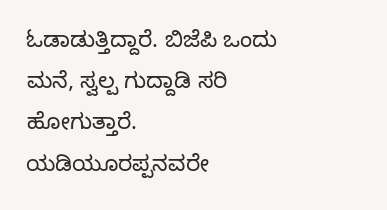ಓಡಾಡುತ್ತಿದ್ದಾರೆ. ಬಿಜೆಪಿ ಒಂದು ಮನೆ, ಸ್ವಲ್ಪ ಗುದ್ದಾಡಿ ಸರಿ ಹೋಗುತ್ತಾರೆ. ಯಡಿಯೂರಪ್ಪನವರೇ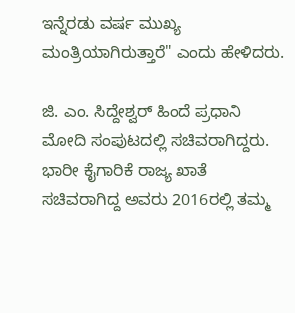ಇನ್ನೆರಡು ವರ್ಷ ಮುಖ್ಯ ಮಂತ್ರಿಯಾಗಿರುತ್ತಾರೆ" ಎಂದು ಹೇಳಿದರು.

ಜಿ. ಎಂ. ಸಿದ್ದೇಶ್ವರ್ ಹಿಂದೆ ಪ್ರಧಾನಿ ಮೋದಿ ಸಂಪುಟದಲ್ಲಿ ಸಚಿವರಾಗಿದ್ದರು. ಭಾರೀ ಕೈಗಾರಿಕೆ ರಾಜ್ಯ ಖಾತೆ ಸಚಿವರಾಗಿದ್ದ ಅವರು 2016ರಲ್ಲಿ ತಮ್ಮ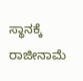ಸ್ಥಾನಕ್ಕೆ ರಾಜೀನಾಮೆ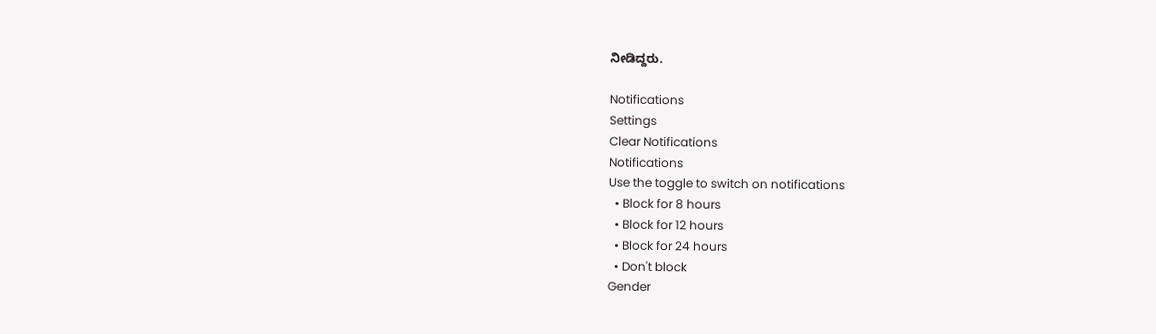ನೀಡಿದ್ದರು.

Notifications
Settings
Clear Notifications
Notifications
Use the toggle to switch on notifications
  • Block for 8 hours
  • Block for 12 hours
  • Block for 24 hours
  • Don't block
Gender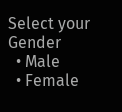Select your Gender
  • Male
  • Female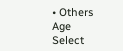• Others
Age
Select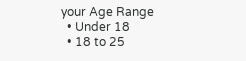your Age Range
  • Under 18
  • 18 to 25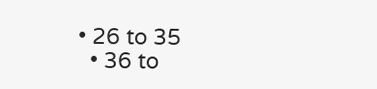• 26 to 35
  • 36 to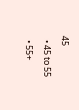45
  • 45 to 55
  • 55+